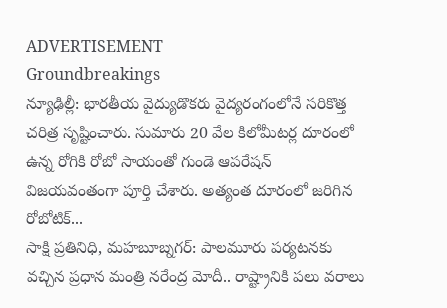ADVERTISEMENT
Groundbreakings
న్యూఢిల్లీ: భారతీయ వైద్యుడొకరు వైద్యరంగంలోనే సరికొత్త చరిత్ర సృష్టించారు. సుమారు 20 వేల కిలోమీటర్ల దూరంలో ఉన్న రోగికి రోబో సాయంతో గుండె ఆపరేషన్ విజయవంతంగా పూర్తి చేశారు. అత్యంత దూరంలో జరిగిన రోబోటిక్...
సాక్షి ప్రతినిధి, మహబూబ్నగర్: పాలమూరు పర్యటనకు వచ్చిన ప్రధాన మంత్రి నరేంద్ర మోదీ.. రాష్ట్రానికి పలు వరాలు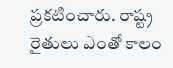ప్రకటించారు. రాష్ట్ర రైతులు ఎంతో కాలం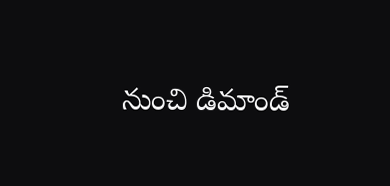నుంచి డిమాండ్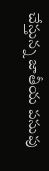చేస్తున్న జాతీయ పసుపు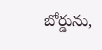బోర్డును,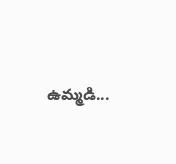ఉమ్మడి...